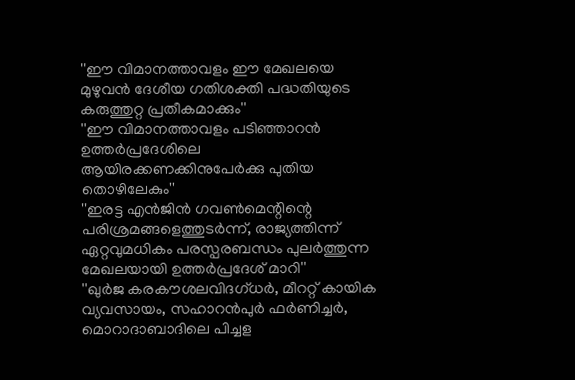''ഈ വിമാനത്താവളം ഈ മേഖലയെ മുഴുവന്‍ ദേശീയ ഗതിശക്തി പദ്ധതിയുടെ കരുത്തുറ്റ പ്രതീകമാക്കും''
''ഈ വിമാനത്താവളം പടിഞ്ഞാറന്‍ ഉത്തര്‍പ്രദേശിലെ ആയിരക്കണക്കിനുപേര്‍ക്കു പുതിയ തൊഴിലേകും''
''ഇരട്ട എന്‍ജിന്‍ ഗവണ്‍മെന്റിന്റെ പരിശ്രമങ്ങളെത്തുടര്‍ന്ന്, രാജ്യത്തിന്ന് ഏറ്റവുമധികം പരസ്പരബന്ധം പുലര്‍ത്തുന്ന മേഖലയായി ഉത്തര്‍പ്രദേശ് മാറി''
''ഖുര്‍ജ കരകൗശലവിദഗ്ധര്‍, മീററ്റ് കായിക വ്യവസായം, സഹാറന്‍പുര്‍ ഫര്‍ണിച്ചര്‍, മൊറാദാബാദിലെ പിച്ചള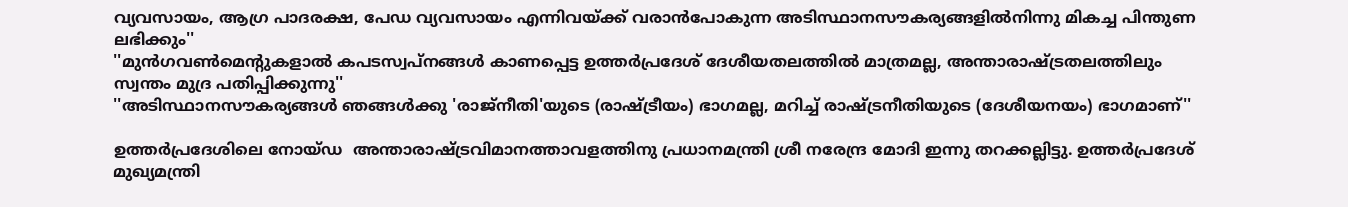വ്യവസായം, ആഗ്ര പാദരക്ഷ, പേഡ വ്യവസായം എന്നിവയ്ക്ക് വരാന്‍പോകുന്ന അടിസ്ഥാനസൗകര്യങ്ങളില്‍നിന്നു മികച്ച പിന്തുണ ലഭിക്കും''
''മുന്‍ഗവണ്‍മെന്റുകളാല്‍ കപടസ്വപ്നങ്ങള്‍ കാണപ്പെട്ട ഉത്തര്‍പ്രദേശ് ദേശീയതലത്തില്‍ മാത്രമല്ല, അന്താരാഷ്ട്രതലത്തിലും സ്വന്തം മുദ്ര പതിപ്പിക്കുന്നു''
''അടിസ്ഥാനസൗകര്യങ്ങള്‍ ഞങ്ങള്‍ക്കു 'രാജ്‌നീതി'യുടെ (രാഷ്ട്രീയം) ഭാഗമല്ല, മറിച്ച് രാഷ്ട്രനീതിയുടെ (ദേശീയനയം) ഭാഗമാണ്''

ഉത്തര്‍പ്രദേശിലെ നോയ്‌ഡ  അന്താരാഷ്ട്രവിമാനത്താവളത്തിനു പ്രധാനമന്ത്രി ശ്രീ നരേന്ദ്ര മോദി ഇന്നു തറക്കല്ലിട്ടു. ഉത്തര്‍പ്രദേശ് മുഖ്യമന്ത്രി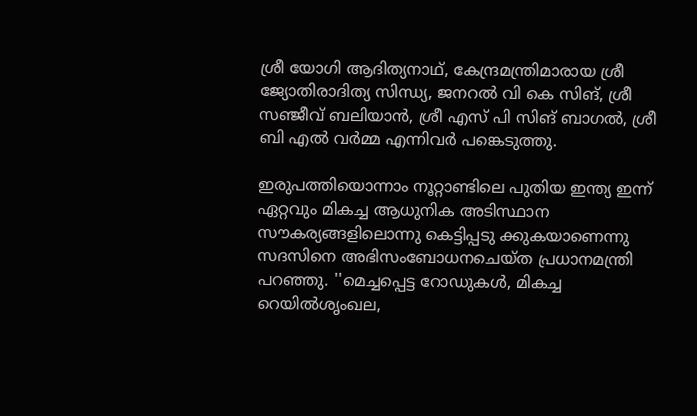ശ്രീ യോഗി ആദിത്യനാഥ്, കേന്ദ്രമന്ത്രിമാരായ ശ്രീ ജ്യോതിരാദിത്യ സിന്ധ്യ, ജനറല്‍ വി കെ സിങ്, ശ്രീ സഞ്ജീവ് ബലിയാന്‍, ശ്രീ എസ് പി സിങ് ബാഗല്‍, ശ്രീ ബി എല്‍ വര്‍മ്മ എന്നിവര്‍ പങ്കെടുത്തു.

ഇരുപത്തിയൊന്നാം നൂറ്റാണ്ടിലെ പുതിയ ഇന്ത്യ ഇന്ന് ഏറ്റവും മികച്ച ആധുനിക അടിസ്ഥാന സൗകര്യങ്ങളിലൊന്നു കെട്ടിപ്പടു ക്കുകയാണെന്നു സദസിനെ അഭിസംബോധനചെയ്ത പ്രധാനമന്ത്രി പറഞ്ഞു. ''മെച്ചപ്പെട്ട റോഡുകള്‍, മികച്ച റെയില്‍ശൃംഖല,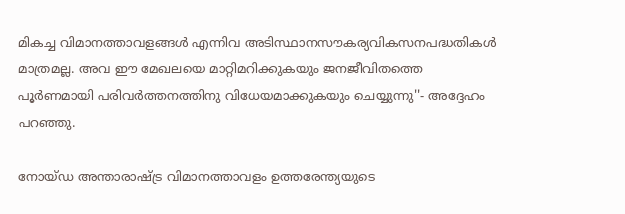മികച്ച വിമാനത്താവളങ്ങള്‍ എന്നിവ അടിസ്ഥാനസൗകര്യവികസനപദ്ധതികള്‍ മാത്രമല്ല. അവ ഈ മേഖലയെ മാറ്റിമറിക്കുകയും ജനജീവിതത്തെ പൂര്‍ണമായി പരിവര്‍ത്തനത്തിനു വിധേയമാക്കുകയും ചെയ്യുന്നു''- അദ്ദേഹം പറഞ്ഞു.

നോയ്‌ഡ അന്താരാഷ്ട്ര വിമാനത്താവളം ഉത്തരേന്ത്യയുടെ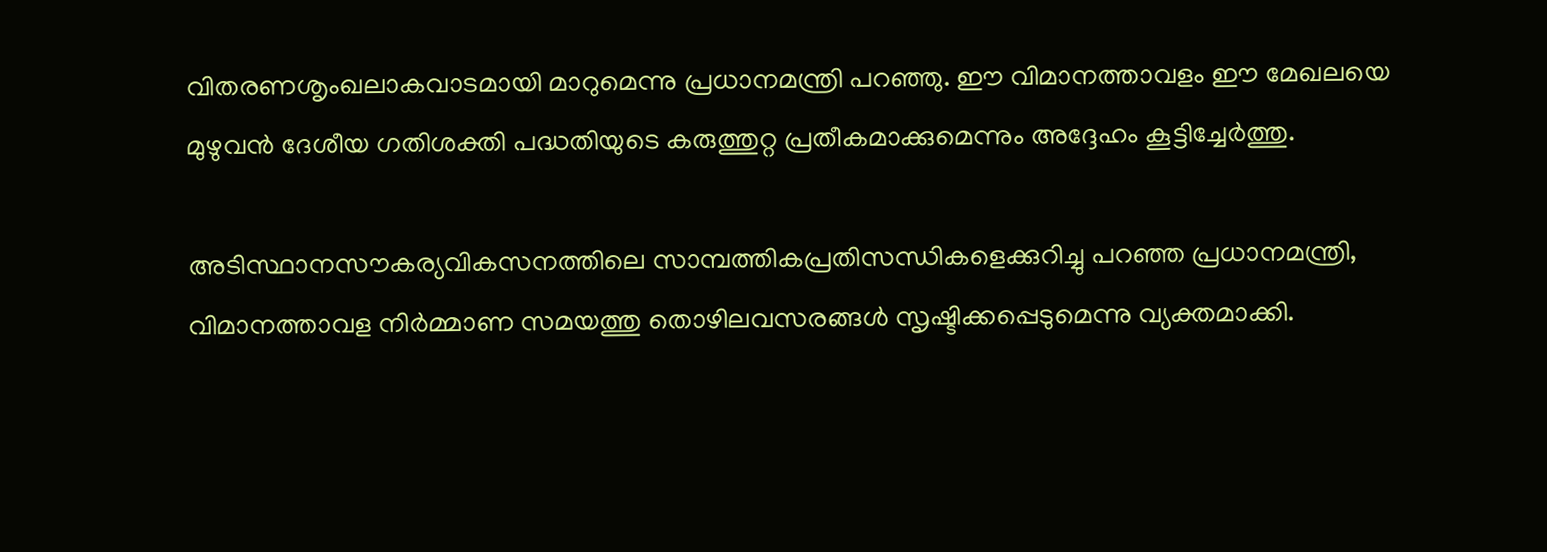വിതരണശൃംഖലാകവാടമായി മാറുമെന്നു പ്രധാനമന്ത്രി പറഞ്ഞു. ഈ വിമാനത്താവളം ഈ മേഖലയെ മുഴുവന്‍ ദേശീയ ഗതിശക്തി പദ്ധതിയുടെ കരുത്തുറ്റ പ്രതീകമാക്കുമെന്നും അദ്ദേഹം കൂട്ടിച്ചേര്‍ത്തു.

അടിസ്ഥാനസൗകര്യവികസനത്തിലെ സാമ്പത്തികപ്രതിസന്ധികളെക്കുറിച്ചു പറഞ്ഞ പ്രധാനമന്ത്രി, വിമാനത്താവള നിര്‍മ്മാണ സമയത്തു തൊഴിലവസരങ്ങള്‍ സൃഷ്ടിക്കപ്പെടുമെന്നു വ്യക്തമാക്കി.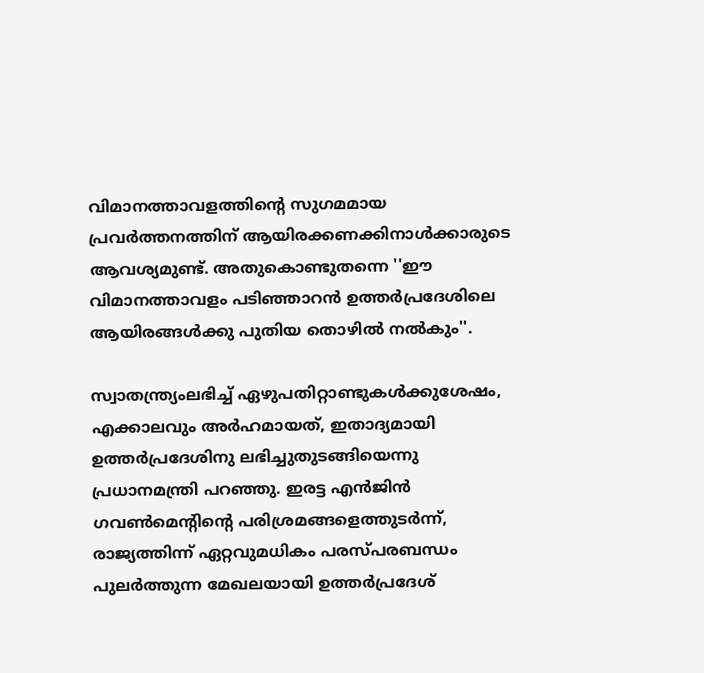വിമാനത്താവളത്തിന്റെ സുഗമമായ പ്രവര്‍ത്തനത്തിന് ആയിരക്കണക്കിനാള്‍ക്കാരുടെ ആവശ്യമുണ്ട്. അതുകൊണ്ടുതന്നെ ''ഈ വിമാനത്താവളം പടിഞ്ഞാറന്‍ ഉത്തര്‍പ്രദേശിലെ ആയിരങ്ങള്‍ക്കു പുതിയ തൊഴില്‍ നല്‍കും''.

സ്വാതന്ത്ര്യംലഭിച്ച് ഏഴുപതിറ്റാണ്ടുകള്‍ക്കുശേഷം, എക്കാലവും അര്‍ഹമായത്, ഇതാദ്യമായി ഉത്തര്‍പ്രദേശിനു ലഭിച്ചുതുടങ്ങിയെന്നു പ്രധാനമന്ത്രി പറഞ്ഞു. ഇരട്ട എന്‍ജിന്‍ ഗവണ്‍മെന്റിന്റെ പരിശ്രമങ്ങളെത്തുടര്‍ന്ന്, രാജ്യത്തിന്ന് ഏറ്റവുമധികം പരസ്പരബന്ധം പുലര്‍ത്തുന്ന മേഖലയായി ഉത്തര്‍പ്രദേശ്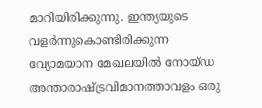മാറിയിരിക്കുന്നു. ഇന്ത്യയുടെ വളര്‍ന്നുകൊണ്ടിരിക്കുന്ന വ്യോമയാന മേഖലയില്‍ നോയ്ഡ അന്താരാഷ്ട്രവിമാനത്താവളം ഒരു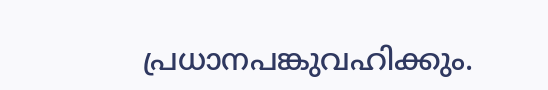പ്രധാനപങ്കുവഹിക്കും.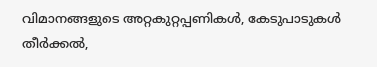വിമാനങ്ങളുടെ അറ്റകുറ്റപ്പണികള്‍, കേടുപാടുകള്‍ തീര്‍ക്കല്‍,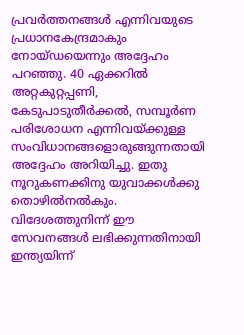പ്രവര്‍ത്തനങ്ങള്‍ എന്നിവയുടെ പ്രധാനകേന്ദ്രമാകും നോയ്‌ഡയെന്നും അദ്ദേഹം പറഞ്ഞു. 40 ഏക്കറില്‍ അറ്റകുറ്റപ്പണി, കേടുപാടുതീര്‍ക്കല്‍, സമ്പൂര്‍ണ പരിശോധന എന്നിവയ്ക്കുള്ള സംവിധാനങ്ങളൊരുങ്ങുന്നതായി അദ്ദേഹം അറിയിച്ചു. ഇതു നൂറുകണക്കിനു യുവാക്കള്‍ക്കു തൊഴില്‍നല്‍കും. വിദേശത്തുനിന്ന് ഈ സേവനങ്ങള്‍ ലഭിക്കുന്നതിനായി ഇന്ത്യയിന്ന്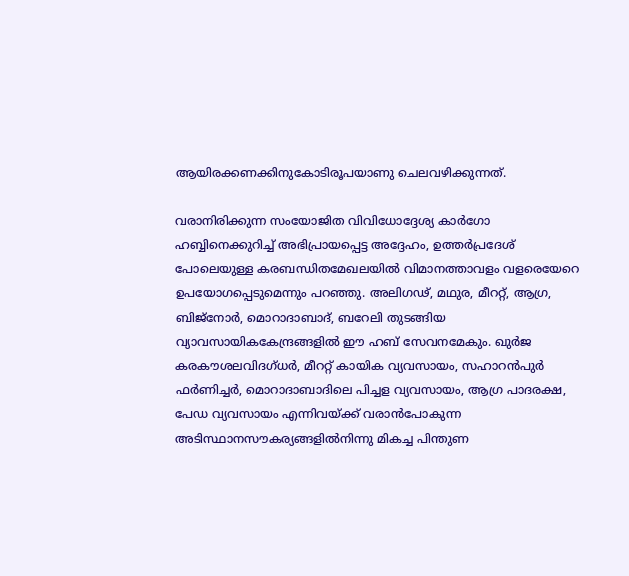ആയിരക്കണക്കിനുകോടിരൂപയാണു ചെലവഴിക്കുന്നത്.

വരാനിരിക്കുന്ന സംയോജിത വിവിധോദ്ദേശ്യ കാര്‍ഗോ ഹബ്ബിനെക്കുറിച്ച് അഭിപ്രായപ്പെട്ട അദ്ദേഹം, ഉത്തര്‍പ്രദേശ് പോലെയുള്ള കരബന്ധിതമേഖലയില്‍ വിമാനത്താവളം വളരെയേറെ ഉപയോഗപ്പെടുമെന്നും പറഞ്ഞു. അലിഗഢ്, മഥുര, മീററ്റ്, ആഗ്ര, ബിജ്നോര്‍, മൊറാദാബാദ്, ബറേലി തുടങ്ങിയ വ്യാവസായികകേന്ദ്രങ്ങളില്‍ ഈ ഹബ് സേവനമേകും. ഖുര്‍ജ കരകൗശലവിദഗ്ധര്‍, മീററ്റ് കായിക വ്യവസായം, സഹാറന്‍പുര്‍ ഫര്‍ണിച്ചര്‍, മൊറാദാബാദിലെ പിച്ചള വ്യവസായം, ആഗ്ര പാദരക്ഷ, പേഡ വ്യവസായം എന്നിവയ്ക്ക് വരാന്‍പോകുന്ന അടിസ്ഥാനസൗകര്യങ്ങളില്‍നിന്നു മികച്ച പിന്തുണ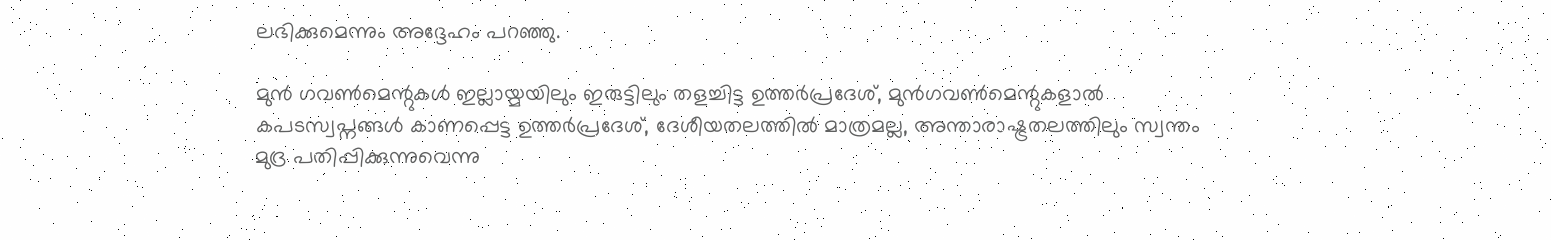ലഭിക്കുമെന്നും അദ്ദേഹം പറഞ്ഞു.

മുന്‍ ഗവണ്‍മെന്റുകള്‍ ഇല്ലായ്മയിലും ഇരുട്ടിലും തളച്ചിട്ട ഉത്തര്‍പ്രദേശ്, മുന്‍ഗവണ്‍മെന്റുകളാല്‍ കപടസ്വപ്നങ്ങള്‍ കാണപ്പെട്ട ഉത്തര്‍പ്രദേശ്, ദേശീയതലത്തില്‍ മാത്രമല്ല, അന്താരാഷ്ട്രതലത്തിലും സ്വന്തം മുദ്ര പതിപ്പിക്കുന്നുവെന്നു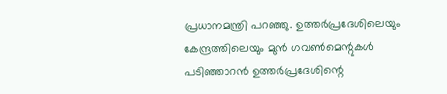പ്രധാനമന്ത്രി പറഞ്ഞു. ഉത്തര്‍പ്രദേശിലെയും കേന്ദ്രത്തിലെയും മുന്‍ ഗവണ്‍മെന്റുകള്‍ പടിഞ്ഞാറന്‍ ഉത്തര്‍പ്രദേശിന്റെ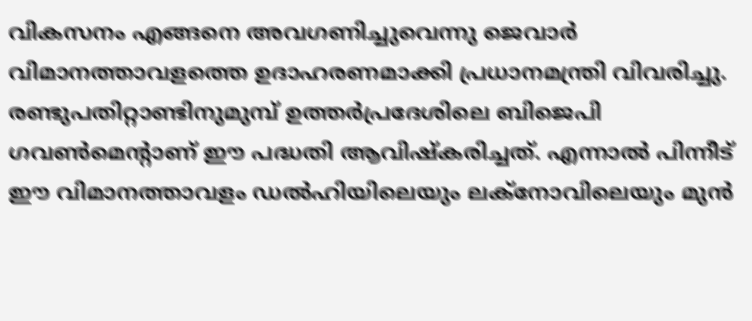വികസനം എങ്ങനെ അവഗണിച്ചുവെന്നു ജെവാര്‍ വിമാനത്താവളത്തെ ഉദാഹരണമാക്കി പ്രധാനമന്ത്രി വിവരിച്ചു. രണ്ടുപതിറ്റാണ്ടിനുമുമ്പ് ഉത്തര്‍പ്രദേശിലെ ബിജെപി ഗവണ്‍മെന്റാണ് ഈ പദ്ധതി ആവിഷ്‌കരിച്ചത്. എന്നാല്‍ പിന്നീട് ഈ വിമാനത്താവളം ഡല്‍ഹിയിലെയും ലക്‌നോവിലെയും മുന്‍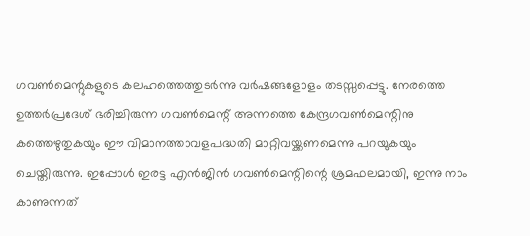ഗവണ്‍മെന്റുകളുടെ കലഹത്തെത്തുടര്‍ന്നു വര്‍ഷങ്ങളോളം തടസ്സപ്പെട്ടു. നേരത്തെ ഉത്തര്‍പ്രദേശ് ഭരിച്ചിരുന്ന ഗവണ്‍മെന്റ് അന്നത്തെ കേന്ദ്രഗവണ്‍മെന്റിനു കത്തെഴുതുകയും ഈ വിമാനത്താവളപദ്ധതി മാറ്റിവയ്ക്കണമെന്നു പറയുകയും ചെയ്തിരുന്നു. ഇപ്പോള്‍ ഇരട്ട എന്‍ജിന്‍ ഗവണ്‍മെന്റിന്റെ ശ്രമഫലമായി, ഇന്നു നാം കാണുന്നത്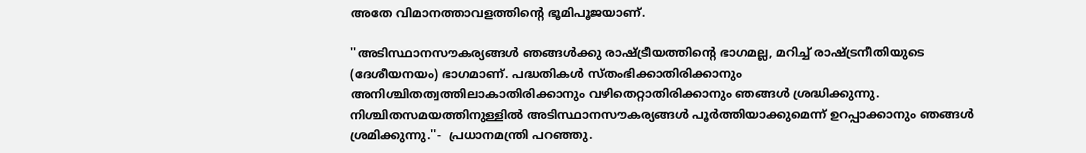അതേ വിമാനത്താവളത്തിന്റെ ഭൂമിപൂജയാണ്.

''അടിസ്ഥാനസൗകര്യങ്ങള്‍ ഞങ്ങള്‍ക്കു രാഷ്ട്രീയത്തിന്റെ ഭാഗമല്ല, മറിച്ച് രാഷ്ട്രനീതിയുടെ (ദേശീയനയം) ഭാഗമാണ്. പദ്ധതികള്‍ സ്തംഭിക്കാതിരിക്കാനും അനിശ്ചിതത്വത്തിലാകാതിരിക്കാനും വഴിതെറ്റാതിരിക്കാനും ഞങ്ങള്‍ ശ്രദ്ധിക്കുന്നു. നിശ്ചിതസമയത്തിനുള്ളില്‍ അടിസ്ഥാനസൗകര്യങ്ങള്‍ പൂര്‍ത്തിയാക്കുമെന്ന് ഉറപ്പാക്കാനും ഞങ്ങള്‍ ശ്രമിക്കുന്നു.''-  പ്രധാനമന്ത്രി പറഞ്ഞു.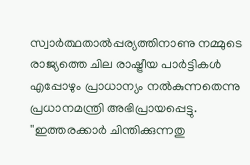സ്വാര്‍ത്ഥതാല്‍പ്പര്യത്തിനാണു നമ്മുടെ രാജ്യത്തെ ചില രാഷ്ട്രീയ പാര്‍ട്ടികള്‍ എപ്പോഴും പ്രാധാന്യം നല്‍കുന്നതെന്നു പ്രധാനമന്ത്രി അഭിപ്രായപ്പെട്ടു. ''ഇത്തരക്കാര്‍ ചിന്തിക്കുന്നതു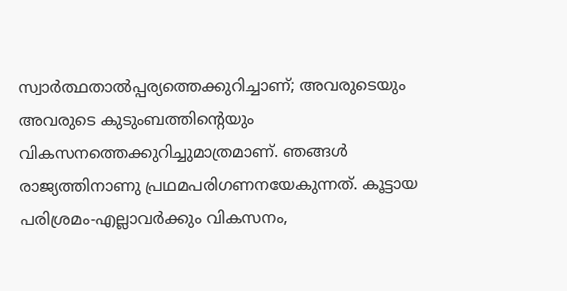സ്വാര്‍ത്ഥതാല്‍പ്പര്യത്തെക്കുറിച്ചാണ്; അവരുടെയും അവരുടെ കുടുംബത്തിന്റെയും വികസനത്തെക്കുറിച്ചുമാത്രമാണ്. ഞങ്ങള്‍ രാജ്യത്തിനാണു പ്രഥമപരിഗണനയേകുന്നത്. കൂട്ടായ പരിശ്രമം-എല്ലാവര്‍ക്കും വികസനം,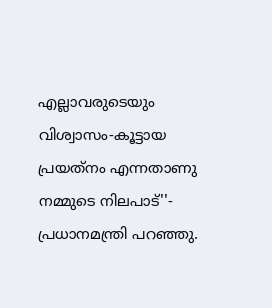എല്ലാവരുടെയും വിശ്വാസം-കൂട്ടായ പ്രയത്‌നം എന്നതാണു നമ്മുടെ നിലപാട്''- പ്രധാനമന്ത്രി പറഞ്ഞു.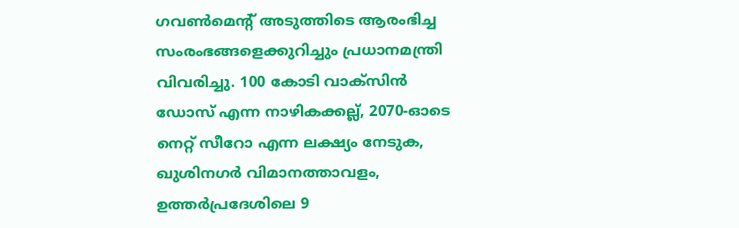ഗവണ്‍മെന്റ് അടുത്തിടെ ആരംഭിച്ച സംരംഭങ്ങളെക്കുറിച്ചും പ്രധാനമന്ത്രി വിവരിച്ചു. 100 കോടി വാക്സിന്‍ ഡോസ് എന്ന നാഴികക്കല്ല്, 2070-ഓടെ നെറ്റ് സീറോ എന്ന ലക്ഷ്യം നേടുക, ഖുശിനഗര്‍ വിമാനത്താവളം, ഉത്തര്‍പ്രദേശിലെ 9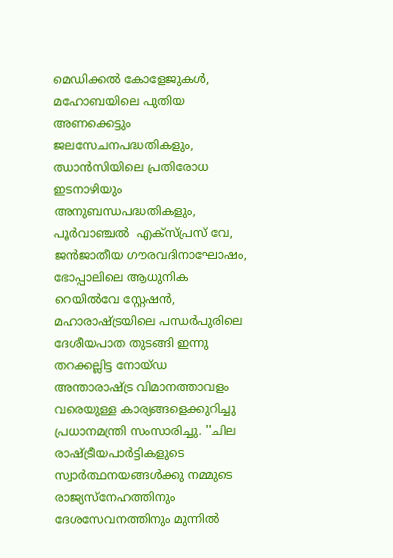മെഡിക്കല്‍ കോളേജുകള്‍, മഹോബയിലെ പുതിയ അണക്കെട്ടും ജലസേചനപദ്ധതികളും, ഝാന്‍സിയിലെ പ്രതിരോധ ഇടനാഴിയും അനുബന്ധപദ്ധതികളും, പൂര്‍വാഞ്ചല്‍  എക്സ്പ്രസ് വേ, ജന്‍ജാതീയ ഗൗരവദിനാഘോഷം, ഭോപ്പാലിലെ ആധുനിക റെയില്‍വേ സ്റ്റേഷന്‍, മഹാരാഷ്ട്രയിലെ പന്ധര്‍പുരിലെ ദേശീയപാത തുടങ്ങി ഇന്നു തറക്കല്ലിട്ട നോയ്ഡ അന്താരാഷ്ട്ര വിമാനത്താവളം വരെയുള്ള കാര്യങ്ങളെക്കുറിച്ചു പ്രധാനമന്ത്രി സംസാരിച്ചു. ''ചില രാഷ്ട്രീയപാര്‍ട്ടികളുടെ സ്വാര്‍ത്ഥനയങ്ങള്‍ക്കു നമ്മുടെ രാജ്യസ്‌നേഹത്തിനും ദേശസേവനത്തിനും മുന്നില്‍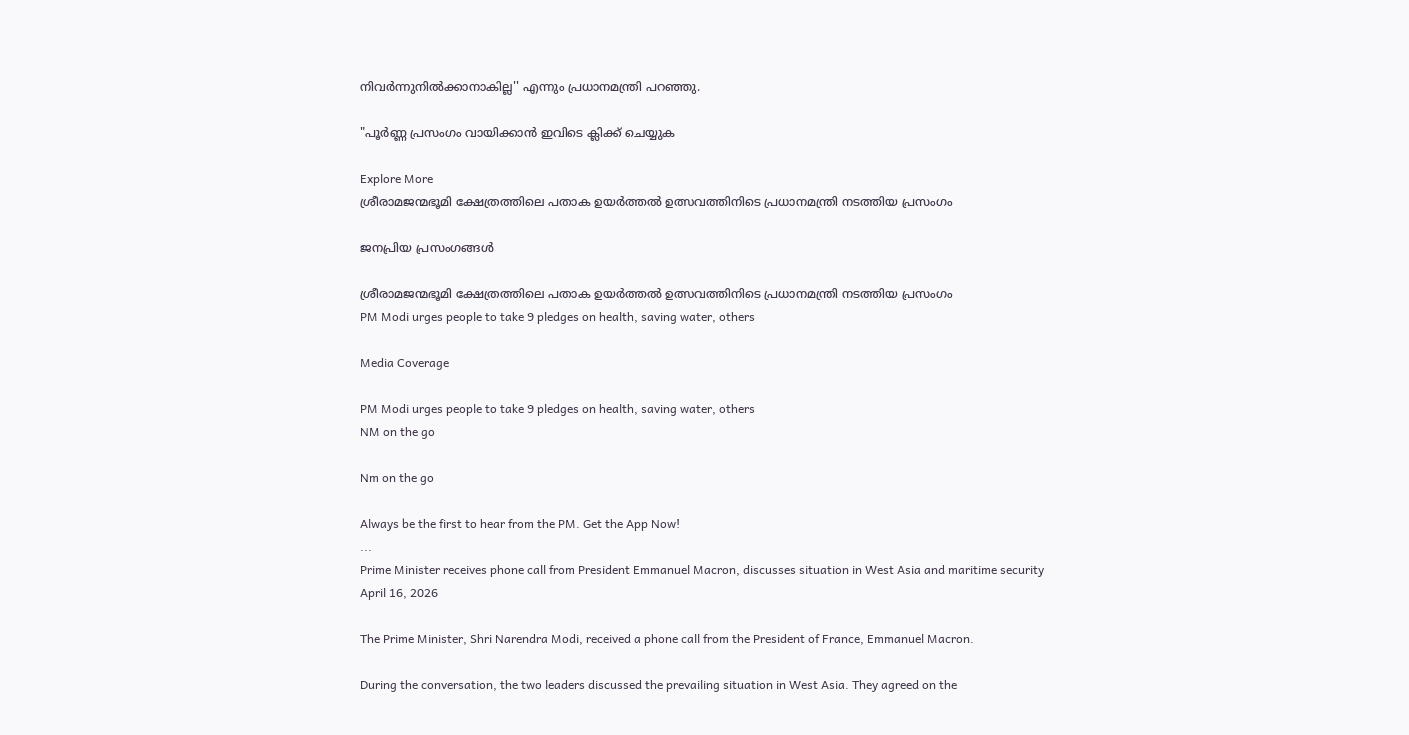നിവര്‍ന്നുനില്‍ക്കാനാകില്ല'' എന്നും പ്രധാനമന്ത്രി പറഞ്ഞു.

"പൂർണ്ണ പ്രസംഗം വായിക്കാൻ ഇവിടെ ക്ലിക്ക് ചെയ്യുക

Explore More
ശ്രീരാമജന്മഭൂമി ക്ഷേത്രത്തിലെ പതാക ഉയർത്തൽ ഉത്സവത്തിനിടെ പ്രധാനമന്ത്രി നടത്തിയ പ്രസംഗം

ജനപ്രിയ പ്രസംഗങ്ങൾ

ശ്രീരാമജന്മഭൂമി ക്ഷേത്രത്തിലെ പതാക ഉയർത്തൽ ഉത്സവത്തിനിടെ പ്രധാനമന്ത്രി നടത്തിയ പ്രസംഗം
PM Modi urges people to take 9 pledges on health, saving water, others

Media Coverage

PM Modi urges people to take 9 pledges on health, saving water, others
NM on the go

Nm on the go

Always be the first to hear from the PM. Get the App Now!
...
Prime Minister receives phone call from President Emmanuel Macron, discusses situation in West Asia and maritime security
April 16, 2026

The Prime Minister, Shri Narendra Modi, received a phone call from the President of France, Emmanuel Macron.

During the conversation, the two leaders discussed the prevailing situation in West Asia. They agreed on the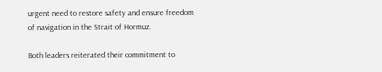urgent need to restore safety and ensure freedom of navigation in the Strait of Hormuz.

Both leaders reiterated their commitment to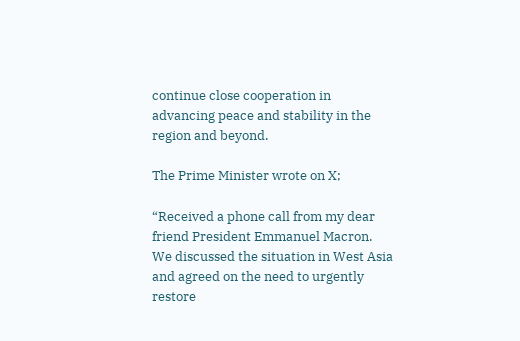continue close cooperation in advancing peace and stability in the region and beyond.

The Prime Minister wrote on X;

“Received a phone call from my dear friend President Emmanuel Macron. We discussed the situation in West Asia and agreed on the need to urgently restore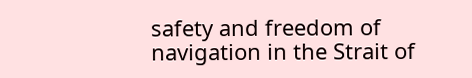safety and freedom of navigation in the Strait of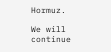Hormuz.

We will continue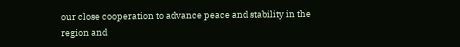our close cooperation to advance peace and stability in the region and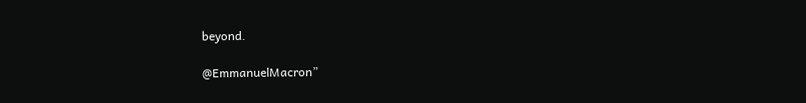beyond.

@EmmanuelMacron”